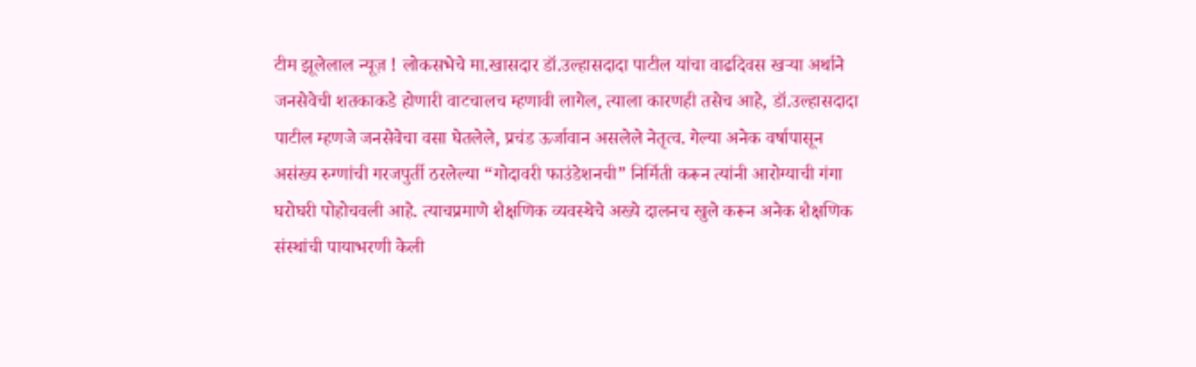टीम झूलेलाल न्यूज़ ! लोकसभेचे मा.खासदार डॉ.उल्हासदादा पाटील यांचा वाढदिवस खऱ्या अर्थाने जनसेवेची शतकाकडे होणारी वाटचालच म्हणावी लागेल, त्याला कारणही तसेच आहे, डॉ.उल्हासदादा पाटील म्हणजे जनसेवेचा वसा घेतलेले, प्रचंड ऊर्जावान असलेले नेतृत्व. गेल्या अनेक वर्षापासून असंख्य रुग्णांची गरजपुर्ती ठरलेल्या “गोदावरी फाउंडेशनची” निर्मिती करून त्यांनी आरोग्याची गंगा घरोघरी पोहोचवली आहे. त्याचप्रमाणे शैक्षणिक व्यवस्थेचे अख्ये दालनच खुले करून अनेक शैक्षणिक संस्थांची पायाभरणी केली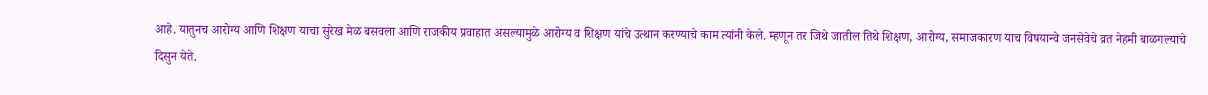आहे. यातुनच आरोग्य आणि शिक्षण याचा सुरेख मेळ बसवला आणि राजकीय प्रवाहात असल्यामुळे आरोग्य व शिक्षण यांचे उत्थान करण्याचे काम त्यांनी केले. म्हणून तर जिथे जातील तिथे शिक्षण, आरोग्य, समाजकारण याच विषयान्वे जनसेवेचे व्रत नेहमी बाळगल्याचे दिसुन येते.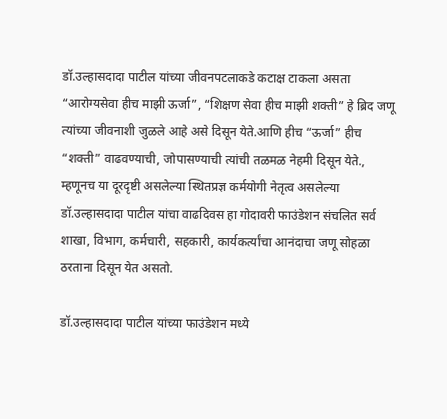डॉ.उल्हासदादा पाटील यांच्या जीवनपटलाकडे कटाक्ष टाकला असता “आरोग्यसेवा हीच माझी ऊर्जा”, “शिक्षण सेवा हीच माझी शक्ती” हे ब्रिद जणू त्यांच्या जीवनाशी जुळले आहे असे दिसून येते.आणि हीच “ऊर्जा” हीच “शक्ती” वाढवण्याची, जोपासण्याची त्यांची तळमळ नेहमी दिसून येते., म्हणूनच या दूरदृष्टी असलेल्या स्थितप्रज्ञ कर्मयोगी नेतृत्व असलेल्या डॉ.उल्हासदादा पाटील यांचा वाढदिवस हा गोदावरी फाउंडेशन संचलित सर्व शाखा, विभाग, कर्मचारी, सहकारी, कार्यकर्त्यांचा आनंदाचा जणू सोहळा ठरताना दिसून येत असतो.

डॉ.उल्हासदादा पाटील यांच्या फाउंडेशन मध्ये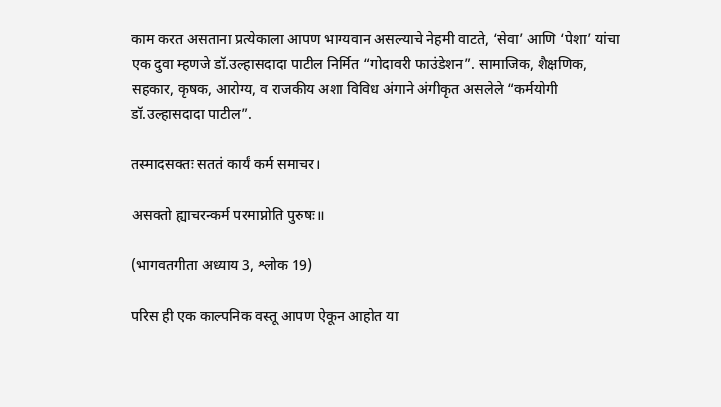काम करत असताना प्रत्येकाला आपण भाग्यवान असल्याचे नेहमी वाटते, ‘सेवा’ आणि ‘पेशा’ यांचा एक दुवा म्हणजे डॉ.उल्हासदादा पाटील निर्मित “गोदावरी फाउंडेशन”. सामाजिक, शैक्षणिक, सहकार, कृषक, आरोग्य, व राजकीय अशा विविध अंगाने अंगीकृत असलेले “कर्मयोगी डॉ.उल्हासदादा पाटील”.

तस्मादसक्तः सततं कार्यं कर्म समाचर।

असक्तो ह्याचरन्कर्म परमाप्नोति पुरुषः॥

(भागवतगीता अध्याय 3, श्लोक 19)

परिस ही एक काल्पनिक वस्तू आपण ऐकून आहोत या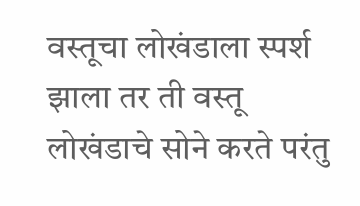वस्तूचा लोखंडाला स्पर्श झाला तर ती वस्तू लोखंडाचे सोने करते परंतु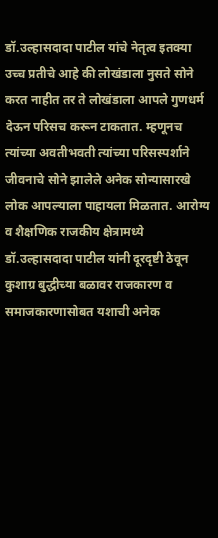डॉ.उल्हासदादा पाटील यांचे नेतृत्व इतक्या उच्च प्रतीचे आहे की लोखंडाला नुसते सोने करत नाहीत तर ते लोखंडाला आपले गुणधर्म देऊन परिसच करून टाकतात. म्हणूनच त्यांच्या अवतीभवती त्यांच्या परिसस्पर्शाने जीवनाचे सोने झालेले अनेक सोन्यासारखे लोक आपल्याला पाहायला मिळतात. आरोग्य व शैक्षणिक राजकीय क्षेत्रामध्ये डॉ.उल्हासदादा पाटील यांनी दूरदृष्टी ठेवून कुशाग्र बुद्धीच्या बळावर राजकारण व समाजकारणासोबत यशाची अनेक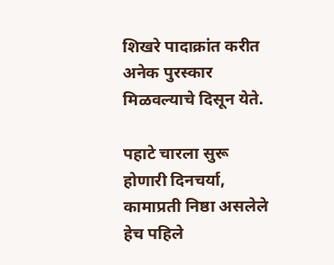शिखरे पादाक्रांत करीत अनेक पुरस्कार मिळवल्याचे दिसून येते.

पहाटे चारला सुरू होणारी दिनचर्या, कामाप्रती निष्ठा असलेले हेच पहिले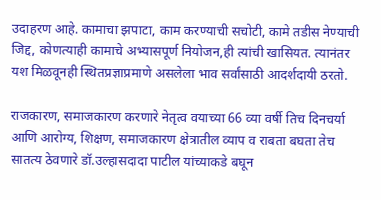उदाहरण आहे. कामाचा झपाटा, काम करण्याची सचोटी, कामे तडीस नेण्याची जिद्द, कोणत्याही कामाचे अभ्यासपूर्ण नियोजन,ही त्यांची खासियत. त्यानंतर यश मिळवूनही स्थितप्रज्ञाप्रमाणे असलेला भाव सर्वांसाठी आदर्शदायी ठरतो.

राजकारण, समाजकारण करणारे नेतृत्व वयाच्या 66 व्या वर्षी तिच दिनचर्या आणि आरोग्य, शिक्षण, समाजकारण क्षेत्रातील व्याप व राबता बघता तेच सातत्य ठेवणारे डॉ.उल्हासदादा पाटील यांच्याकडे बघून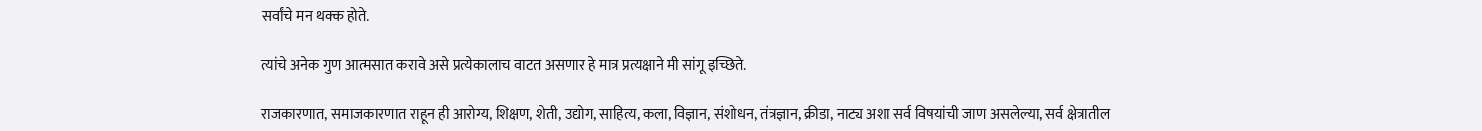सर्वांचे मन थक्क होते.

त्यांचे अनेक गुण आत्मसात करावे असे प्रत्येकालाच वाटत असणार हे मात्र प्रत्यक्षाने मी सांगू इच्छिते.

राजकारणात, समाजकारणात राहून ही आरोग्य, शिक्षण, शेती, उद्योग, साहित्य, कला, विज्ञान, संशोधन, तंत्रज्ञान, क्रीडा, नाट्य अशा सर्व विषयांची जाण असलेल्या, सर्व क्षेत्रातील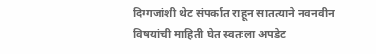दिग्गजांशी थेट संपर्कात राहून सातत्याने नवनवीन विषयांची माहिती घेत स्वतःला अपडेट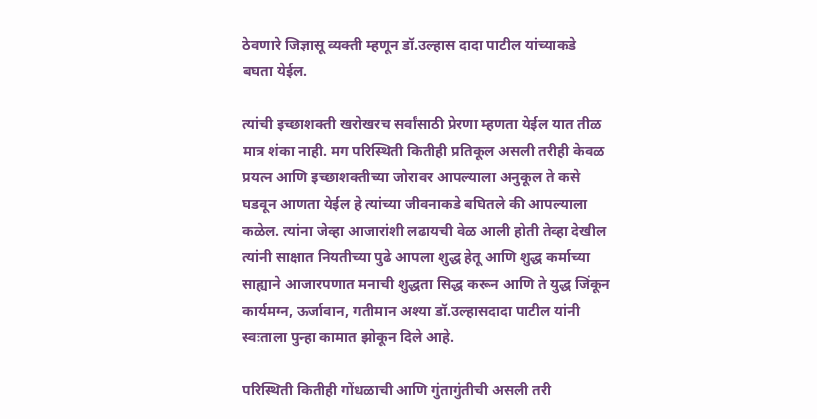ठेवणारे जिज्ञासू व्यक्ती म्हणून डॉ.उल्हास दादा पाटील यांच्याकडे बघता येईल.

त्यांची इच्छाशक्ती खरोखरच सर्वांसाठी प्रेरणा म्हणता येईल यात तीळ मात्र शंका नाही. मग परिस्थिती कितीही प्रतिकूल असली तरीही केवळ प्रयत्न आणि इच्छाशक्तीच्या जोरावर आपल्याला अनुकूल ते कसे घडवून आणता येईल हे त्यांच्या जीवनाकडे बघितले की आपल्याला कळेल. त्यांना जेव्हा आजारांशी लढायची वेळ आली होती तेव्हा देखील त्यांनी साक्षात नियतीच्या पुढे आपला शुद्ध हेतू आणि शुद्ध कर्माच्या साह्याने आजारपणात मनाची शुद्धता सिद्ध करून आणि ते युद्ध जिंकून कार्यमग्न, ऊर्जावान, गतीमान अश्या डॉ.उल्हासदादा पाटील यांनी स्वःताला पुन्हा कामात झोकून दिले आहे.

परिस्थिती कितीही गोंधळाची आणि गुंतागुंतीची असली तरी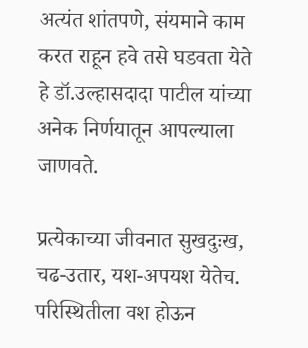अत्यंत शांतपणे, संयमाने काम करत राहून हवे तसे घडवता येते हे डॉ.उल्हासदादा पाटील यांच्या अनेक निर्णयातून आपल्याला जाणवते.

प्रत्येकाच्या जीवनात सुखदुःख, चढ-उतार, यश-अपयश येतेच. परिस्थितीला वश होऊन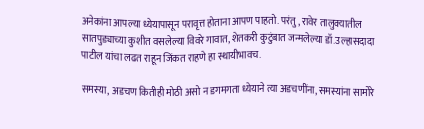अनेकांना आपल्या ध्येयापासून परावृत्त होताना आपण पाहतो. परंतु, रावेर तालुक्यातील सातपुड्याच्या कुशीत वसलेल्या विवरे गावात, शेतकरी कुटुंबात जन्मलेल्या डॉ.उल्हासदादा पाटील यांचा लढत राहून जिंकत राहणे हा स्थायीभावच.

समस्या, अडचण कितीही मोठी असो न डगमगता ध्येयाने त्या अडचणींना, समस्यांना सामोरे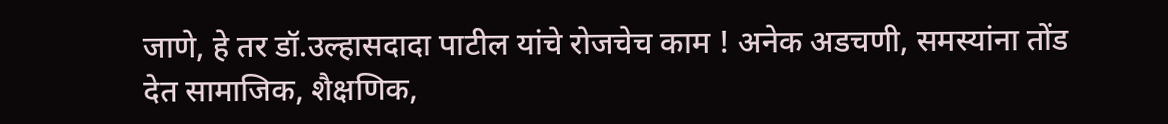जाणे, हे तर डॉ.उल्हासदादा पाटील यांचे रोजचेच काम ! अनेक अडचणी, समस्यांना तोंड देत सामाजिक, शैक्षणिक,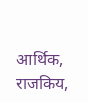आर्थिक, राजकिय,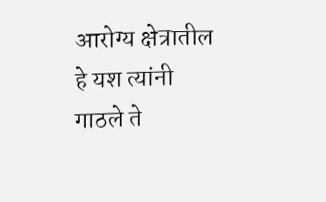आरोग्य क्षेत्रातील हे यश त्यांनी गाठले ते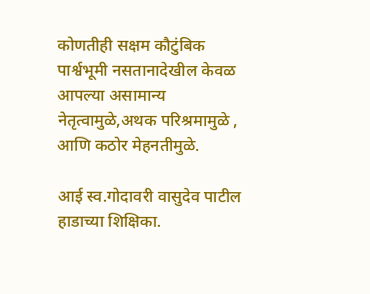कोणतीही सक्षम कौटुंबिक पार्श्वभूमी नसतानादेखील केवळ आपल्या असामान्य नेतृत्वामुळे,अथक परिश्रमामुळे , आणि कठोर मेहनतीमुळे.

आई स्व.गोदावरी वासुदेव पाटील हाडाच्या शिक्षिका.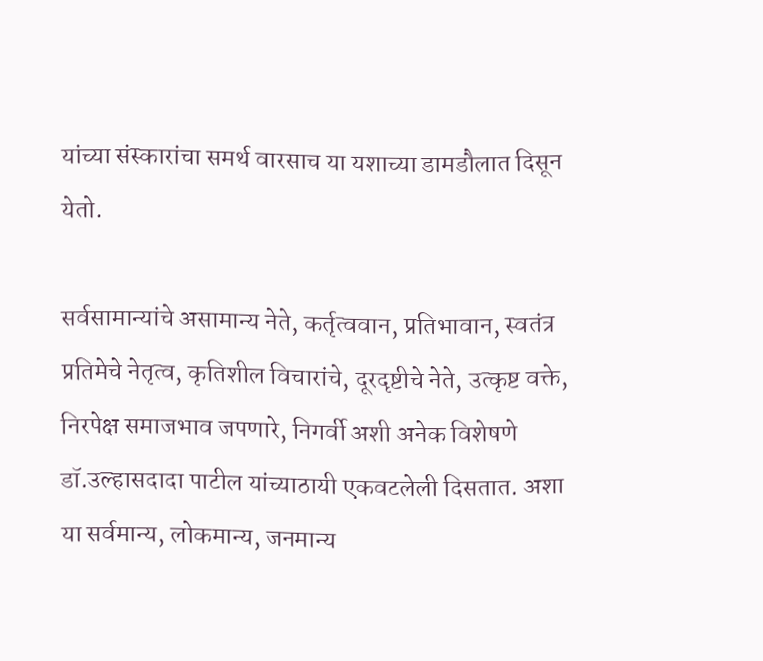यांच्या संस्कारांचा समर्थ वारसाच या यशाच्या डामडौलात दिसून येतो.

सर्वसामान्यांचे असामान्य नेते, कर्तृत्ववान, प्रतिभावान, स्वतंत्र प्रतिमेचे नेतृत्व, कृतिशील विचारांचे, दूरदृष्टीचे नेते, उत्कृष्ट वक्ते, निरपेक्ष समाजभाव जपणारे, निगर्वी अशी अनेक विशेषणे डॉ.उल्हासदादा पाटील यांच्याठायी एकवटलेली दिसतात. अशा या सर्वमान्य, लोकमान्य, जनमान्य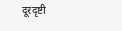दूरदृष्टी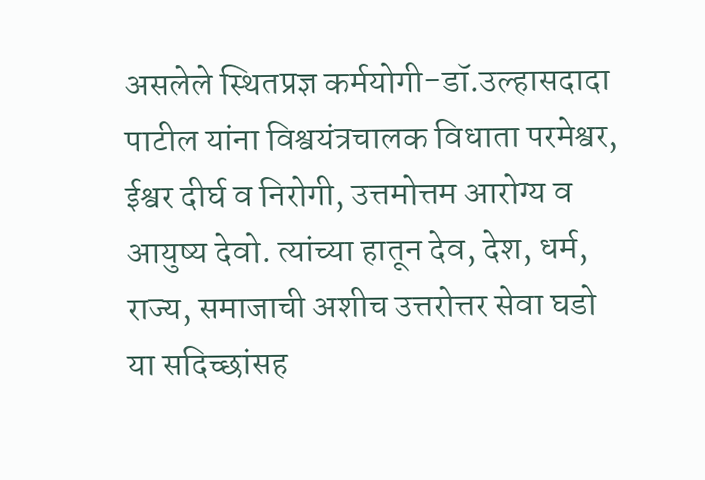असलेले स्थितप्रज्ञ कर्मयोगी-डॉ.उल्हासदादा पाटील यांना विश्वयंत्रचालक विधाता परमेश्वर, ईश्वर दीर्घ व निरोगी, उत्तमोत्तम आरोग्य व आयुष्य देवो. त्यांच्या हातून देव, देश, धर्म, राज्य, समाजाची अशीच उत्तरोत्तर सेवा घडो या सदिच्छांसह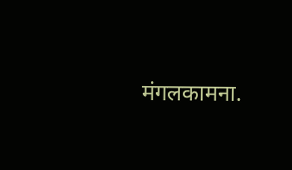मंगलकामना.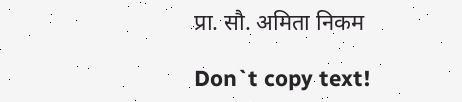प्रा. सौ. अमिता निकम

Don`t copy text!